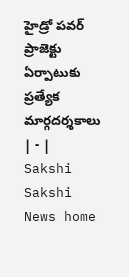హైడ్రో పవర్‌ ప్రాజెక్టు ఏర్పాటుకు ప్రత్యేక మార్గదర్శకాలు | - | Sakshi
Sakshi News home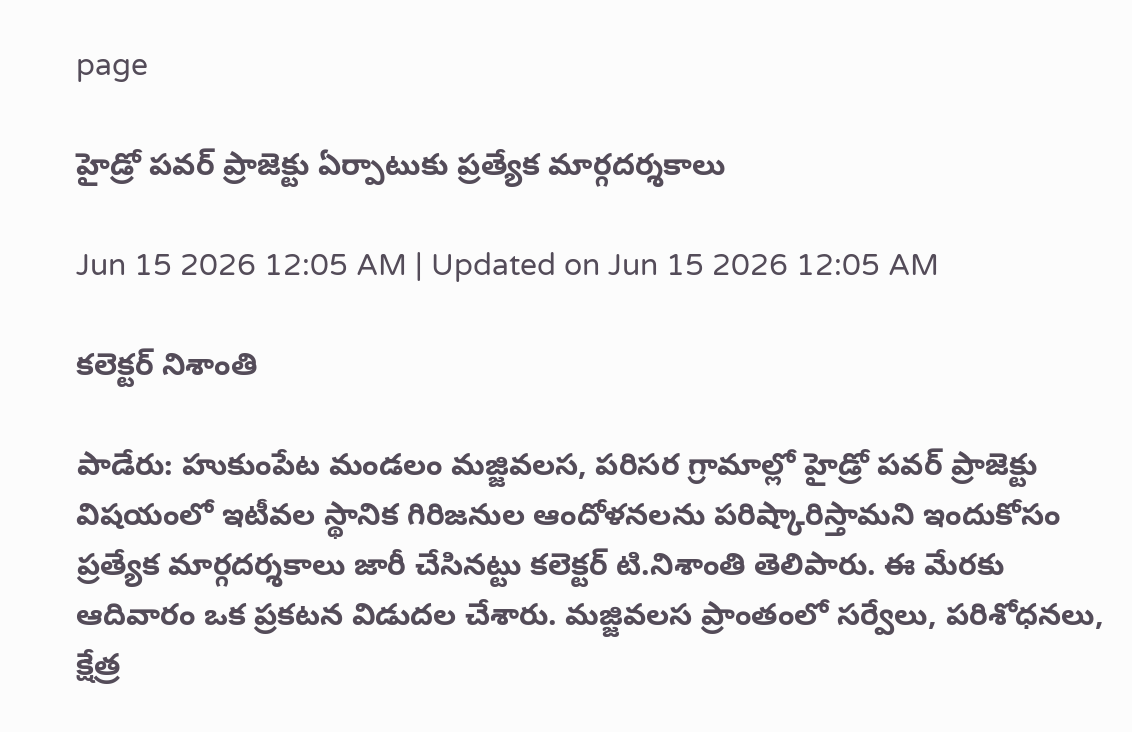page

హైడ్రో పవర్‌ ప్రాజెక్టు ఏర్పాటుకు ప్రత్యేక మార్గదర్శకాలు

Jun 15 2026 12:05 AM | Updated on Jun 15 2026 12:05 AM

కలెక్టర్‌ నిశాంతి

పాడేరు: హుకుంపేట మండలం మజ్జివలస, పరిసర గ్రామాల్లో హైడ్రో పవర్‌ ప్రాజెక్టు విషయంలో ఇటీవల స్థానిక గిరిజనుల ఆందోళనలను పరిష్కారిస్తామని ఇందుకోసం ప్రత్యేక మార్గదర్శకాలు జారీ చేసినట్టు కలెక్టర్‌ టి.నిశాంతి తెలిపారు. ఈ మేరకు ఆదివారం ఒక ప్రకటన విడుదల చేశారు. మజ్జివలస ప్రాంతంలో సర్వేలు, పరిశోధనలు, క్షేత్ర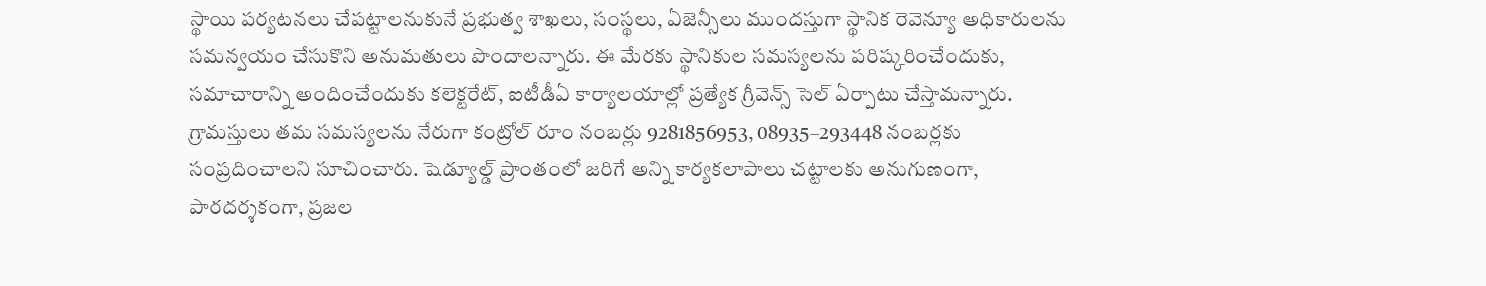స్థాయి పర్యటనలు చేపట్టాలనుకునే ప్రభుత్వ శాఖలు, సంస్థలు, ఏజెన్సీలు ముందస్తుగా స్థానిక రెవెన్యూ అధికారులను సమన్వయం చేసుకొని అనుమతులు పొందాలన్నారు. ఈ మేరకు స్థానికుల సమస్యలను పరిష్కరించేందుకు, సమాచారాన్ని అందించేందుకు కలెక్టరేట్‌, ఐటీడీఏ కార్యాలయాల్లో ప్రత్యేక గ్రీవెన్స్‌ సెల్‌ ఏర్పాటు చేస్తామన్నారు. గ్రామస్తులు తమ సమస్యలను నేరుగా కంట్రోల్‌ రూం నంబర్లు 9281856953, 08935–293448 నంబర్లకు సంప్రదించాలని సూచించారు. షెడ్యూల్డ్‌ ప్రాంతంలో జరిగే అన్ని కార్యకలాపాలు చట్టాలకు అనుగుణంగా, పారదర్శకంగా, ప్రజల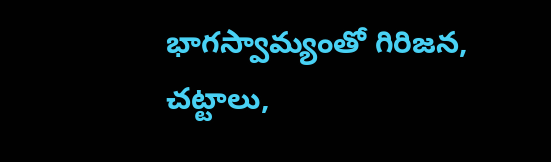భాగస్వామ్యంతో గిరిజన, చట్టాలు,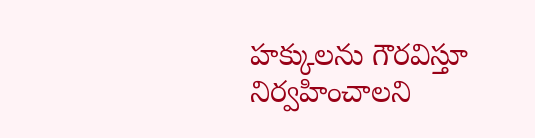హక్కులను గౌరవిస్తూ నిర్వహించాలని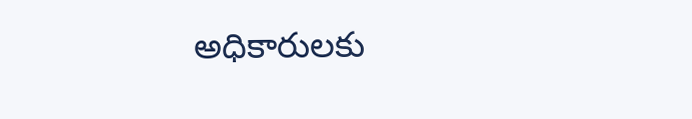అధికారులకు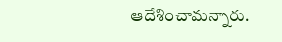ఆదేశించామన్నారు.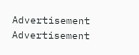Advertisement
Advertisement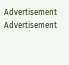Advertisement
Advertisement